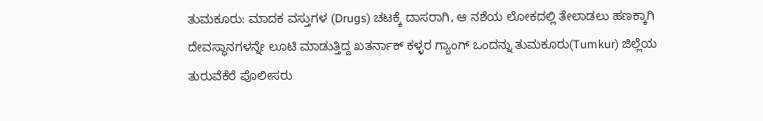ತುಮಕೂರು: ಮಾದಕ ವಸ್ತುಗಳ (Drugs) ಚಟಕ್ಕೆ ದಾಸರಾಗಿ, ಆ ನಶೆಯ ಲೋಕದಲ್ಲಿ ತೇಲಾಡಲು ಹಣಕ್ಕಾಗಿ ದೇವಸ್ಥಾನಗಳನ್ನೇ ಲೂಟಿ ಮಾಡುತ್ತಿದ್ದ ಖತರ್ನಾಕ್ ಕಳ್ಳರ ಗ್ಯಾಂಗ್ ಒಂದನ್ನು ತುಮಕೂರು(Tumkur) ಜಿಲ್ಲೆಯ ತುರುವೆಕೆರೆ ಪೊಲೀಸರು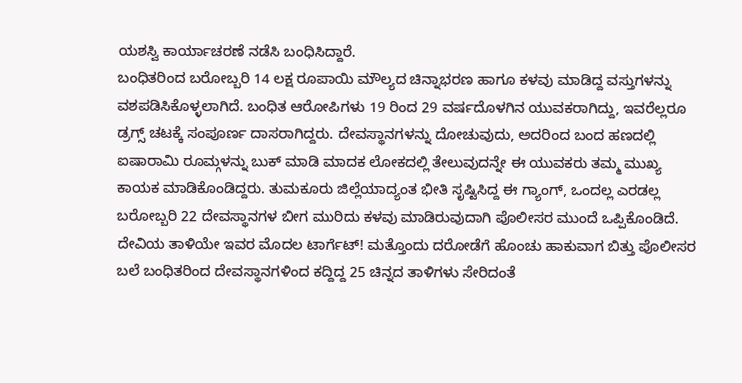ಯಶಸ್ವಿ ಕಾರ್ಯಾಚರಣೆ ನಡೆಸಿ ಬಂಧಿಸಿದ್ದಾರೆ.
ಬಂಧಿತರಿಂದ ಬರೋಬ್ಬರಿ 14 ಲಕ್ಷ ರೂಪಾಯಿ ಮೌಲ್ಯದ ಚಿನ್ನಾಭರಣ ಹಾಗೂ ಕಳವು ಮಾಡಿದ್ದ ವಸ್ತುಗಳನ್ನು ವಶಪಡಿಸಿಕೊಳ್ಳಲಾಗಿದೆ. ಬಂಧಿತ ಆರೋಪಿಗಳು 19 ರಿಂದ 29 ವರ್ಷದೊಳಗಿನ ಯುವಕರಾಗಿದ್ದು, ಇವರೆಲ್ಲರೂ ಡ್ರಗ್ಸ್ ಚಟಕ್ಕೆ ಸಂಪೂರ್ಣ ದಾಸರಾಗಿದ್ದರು. ದೇವಸ್ಥಾನಗಳನ್ನು ದೋಚುವುದು, ಅದರಿಂದ ಬಂದ ಹಣದಲ್ಲಿ ಐಷಾರಾಮಿ ರೂಮ್ಗಳನ್ನು ಬುಕ್ ಮಾಡಿ ಮಾದಕ ಲೋಕದಲ್ಲಿ ತೇಲುವುದನ್ನೇ ಈ ಯುವಕರು ತಮ್ಮ ಮುಖ್ಯ ಕಾಯಕ ಮಾಡಿಕೊಂಡಿದ್ದರು. ತುಮಕೂರು ಜಿಲ್ಲೆಯಾದ್ಯಂತ ಭೀತಿ ಸೃಷ್ಟಿಸಿದ್ದ ಈ ಗ್ಯಾಂಗ್, ಒಂದಲ್ಲ ಎರಡಲ್ಲ ಬರೋಬ್ಬರಿ 22 ದೇವಸ್ಥಾನಗಳ ಬೀಗ ಮುರಿದು ಕಳವು ಮಾಡಿರುವುದಾಗಿ ಪೊಲೀಸರ ಮುಂದೆ ಒಪ್ಪಿಕೊಂಡಿದೆ. ದೇವಿಯ ತಾಳಿಯೇ ಇವರ ಮೊದಲ ಟಾರ್ಗೆಟ್! ಮತ್ತೊಂದು ದರೋಡೆಗೆ ಹೊಂಚು ಹಾಕುವಾಗ ಬಿತ್ತು ಪೊಲೀಸರ ಬಲೆ ಬಂಧಿತರಿಂದ ದೇವಸ್ಥಾನಗಳಿಂದ ಕದ್ದಿದ್ದ 25 ಚಿನ್ನದ ತಾಳಿಗಳು ಸೇರಿದಂತೆ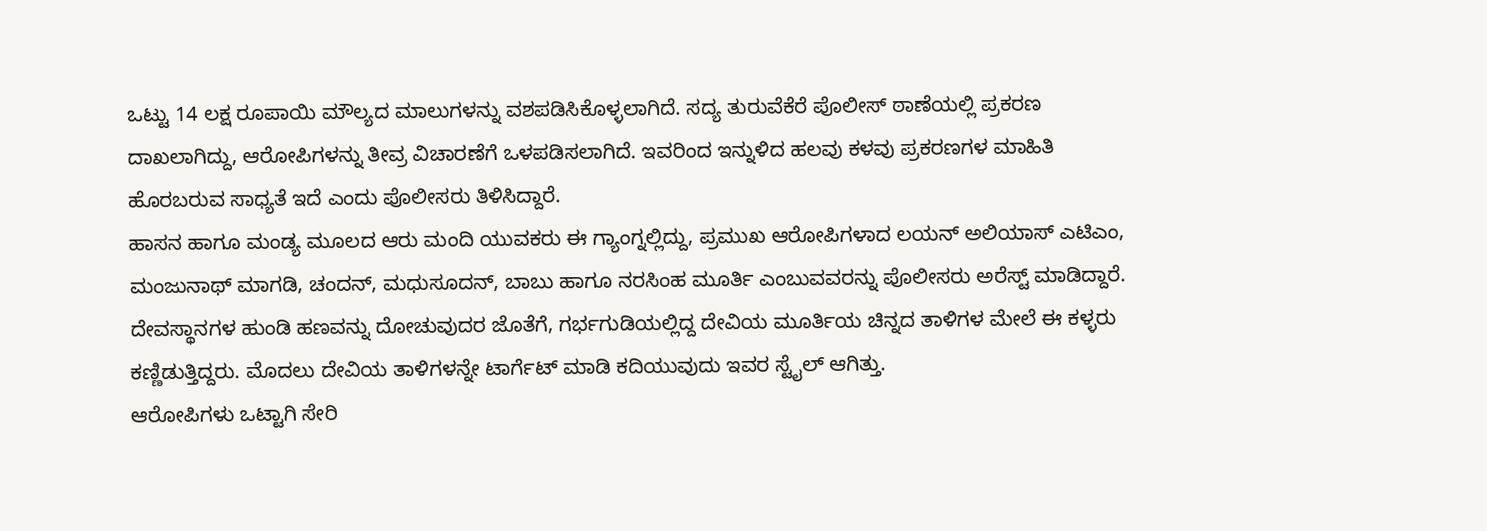ಒಟ್ಟು 14 ಲಕ್ಷ ರೂಪಾಯಿ ಮೌಲ್ಯದ ಮಾಲುಗಳನ್ನು ವಶಪಡಿಸಿಕೊಳ್ಳಲಾಗಿದೆ. ಸದ್ಯ ತುರುವೆಕೆರೆ ಪೊಲೀಸ್ ಠಾಣೆಯಲ್ಲಿ ಪ್ರಕರಣ ದಾಖಲಾಗಿದ್ದು, ಆರೋಪಿಗಳನ್ನು ತೀವ್ರ ವಿಚಾರಣೆಗೆ ಒಳಪಡಿಸಲಾಗಿದೆ. ಇವರಿಂದ ಇನ್ನುಳಿದ ಹಲವು ಕಳವು ಪ್ರಕರಣಗಳ ಮಾಹಿತಿ ಹೊರಬರುವ ಸಾಧ್ಯತೆ ಇದೆ ಎಂದು ಪೊಲೀಸರು ತಿಳಿಸಿದ್ದಾರೆ.
ಹಾಸನ ಹಾಗೂ ಮಂಡ್ಯ ಮೂಲದ ಆರು ಮಂದಿ ಯುವಕರು ಈ ಗ್ಯಾಂಗ್ನಲ್ಲಿದ್ದು, ಪ್ರಮುಖ ಆರೋಪಿಗಳಾದ ಲಯನ್ ಅಲಿಯಾಸ್ ಎಟಿಎಂ, ಮಂಜುನಾಥ್ ಮಾಗಡಿ, ಚಂದನ್, ಮಧುಸೂದನ್, ಬಾಬು ಹಾಗೂ ನರಸಿಂಹ ಮೂರ್ತಿ ಎಂಬುವವರನ್ನು ಪೊಲೀಸರು ಅರೆಸ್ಟ್ ಮಾಡಿದ್ದಾರೆ. ದೇವಸ್ಥಾನಗಳ ಹುಂಡಿ ಹಣವನ್ನು ದೋಚುವುದರ ಜೊತೆಗೆ, ಗರ್ಭಗುಡಿಯಲ್ಲಿದ್ದ ದೇವಿಯ ಮೂರ್ತಿಯ ಚಿನ್ನದ ತಾಳಿಗಳ ಮೇಲೆ ಈ ಕಳ್ಳರು ಕಣ್ಣಿಡುತ್ತಿದ್ದರು. ಮೊದಲು ದೇವಿಯ ತಾಳಿಗಳನ್ನೇ ಟಾರ್ಗೆಟ್ ಮಾಡಿ ಕದಿಯುವುದು ಇವರ ಸ್ಟೈಲ್ ಆಗಿತ್ತು.
ಆರೋಪಿಗಳು ಒಟ್ಟಾಗಿ ಸೇರಿ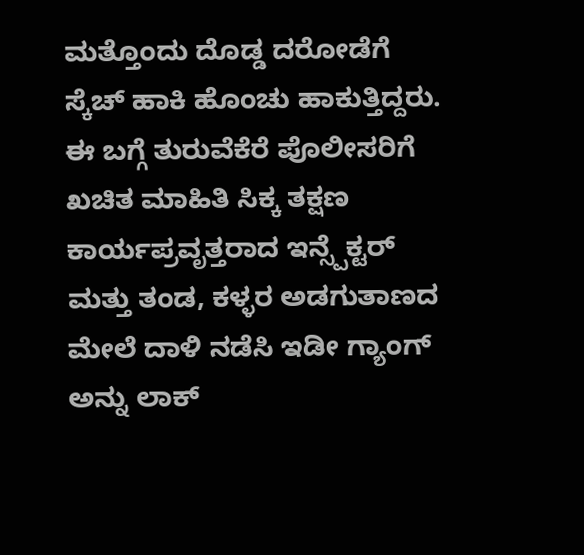ಮತ್ತೊಂದು ದೊಡ್ಡ ದರೋಡೆಗೆ ಸ್ಕೆಚ್ ಹಾಕಿ ಹೊಂಚು ಹಾಕುತ್ತಿದ್ದರು. ಈ ಬಗ್ಗೆ ತುರುವೆಕೆರೆ ಪೊಲೀಸರಿಗೆ ಖಚಿತ ಮಾಹಿತಿ ಸಿಕ್ಕ ತಕ್ಷಣ ಕಾರ್ಯಪ್ರವೃತ್ತರಾದ ಇನ್ಸ್ಪೆಕ್ಟರ್ ಮತ್ತು ತಂಡ, ಕಳ್ಳರ ಅಡಗುತಾಣದ ಮೇಲೆ ದಾಳಿ ನಡೆಸಿ ಇಡೀ ಗ್ಯಾಂಗ್ ಅನ್ನು ಲಾಕ್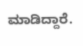ಮಾಡಿದ್ದಾರೆ.